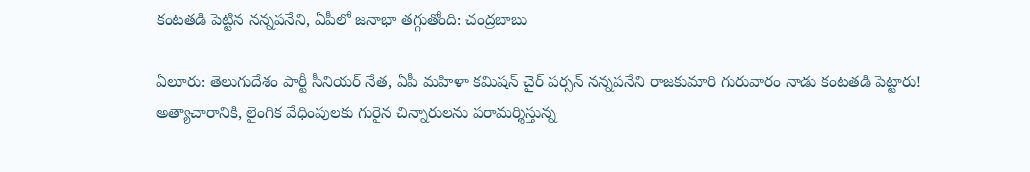కంటతడి పెట్టిన నన్నపనేని, ఏపీలో జనాభా తగ్గుతోంది: చంద్రబాబు

ఏలూరు: తెలుగుదేశం పార్టీ సీనియర్ నేత, ఏపీ మహిళా కమిషన్ చైర్ పర్సన్ నన్నపనేని రాజకుమారి గురువారం నాడు కంటతడి పెట్టారు! అత్యాచారానికి, లైంగిక వేధింపులకు గురైన చిన్నారులను పరామర్శిస్తున్న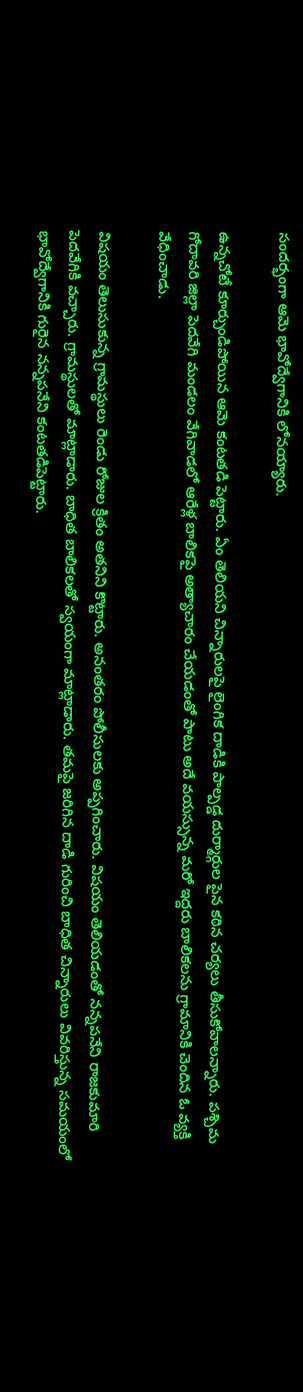సందర్భంగా ఆమె భావోద్వేగానికి లోనయ్యారు.

ఉన్నచోటే కూర్చుండిపోయిన ఆమె కంటతడి పెట్టారు. ఏం తెలియని చిన్నారులపై లైంగిక దాడికి పాల్పడ్డ దుర్మార్గుల పైన కఠిన చర్యలు తీసుకోవాలన్నారు. పశ్చిమ గోదావరి జిల్లా పెదవేగి మండలం వేగివాడలో ఆరేళ్ల బాలికపై అత్యాచారం చేయడంతో పాటు అదే వయస్సున్న మరో ఇద్దరు బాలికలను గ్రామానికి చెందిన ఓ వ్యక్తి వేధించాడు.

విషయం తెలుసుకున్న గ్రామస్థులు రెండు రోజుల క్రితం అతనిని కొట్టారు. అనంతరం పోలీసులకు అప్పగించారు. విషయం తెలియడంతో నన్నపనేని రాజకుమారి పెదవేగికి వచ్చారు. గ్రామస్థులతో మాట్లాడారు. బాధిత బాలికలతో స్వయంగా మాట్లాడారు. తమపై జరిగిన దాడి గురించి బాధిత చిన్నారులు వివరిస్తున్న సమయంలో భావోద్వేగానికి గురైన నన్నపనేని కంటతడిపెట్టారు.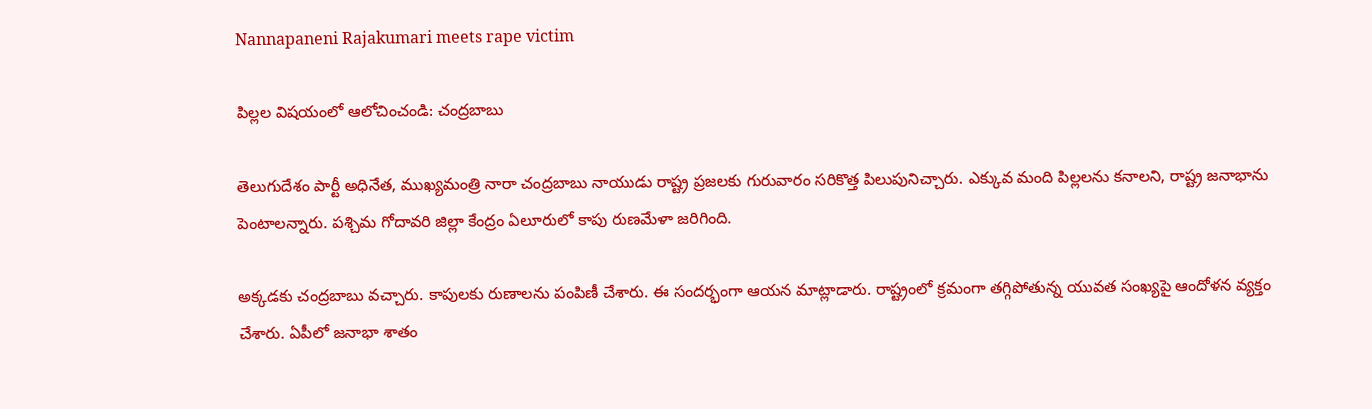Nannapaneni Rajakumari meets rape victim

పిల్లల విషయంలో ఆలోచించండి: చంద్రబాబు

తెలుగుదేశం పార్టీ అధినేత, ముఖ్యమంత్రి నారా చంద్రబాబు నాయుడు రాష్ట్ర ప్రజలకు గురువారం సరికొత్త పిలుపునిచ్చారు. ఎక్కువ మంది పిల్లలను కనాలని, రాష్ట్ర జనాభాను పెంటాలన్నారు. పశ్చిమ గోదావరి జిల్లా కేంద్రం ఏలూరులో కాపు రుణమేళా జరిగింది.

అక్కడకు చంద్రబాబు వచ్చారు. కాపులకు రుణాలను పంపిణీ చేశారు. ఈ సందర్భంగా ఆయన మాట్లాడారు. రాష్ట్రంలో క్రమంగా తగ్గిపోతున్న యువత సంఖ్యపై ఆందోళన వ్యక్తం చేశారు. ఏపీలో జనాభా శాతం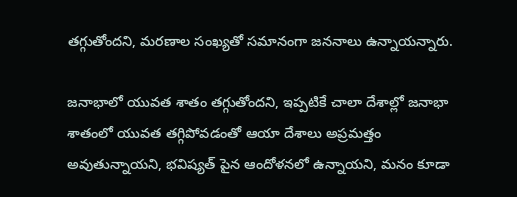తగ్గుతోందని, మరణాల సంఖ్యతో సమానంగా జననాలు ఉన్నాయన్నారు.

జనాభాలో యువత శాతం తగ్గుతోందని, ఇప్పటికే చాలా దేశాల్లో జనాభా శాతంలో యువత తగ్గిపోవడంతో ఆయా దేశాలు అప్రమత్తం అవుతున్నాయని, భవిష్యత్ పైన ఆందోళనలో ఉన్నాయని, మనం కూడా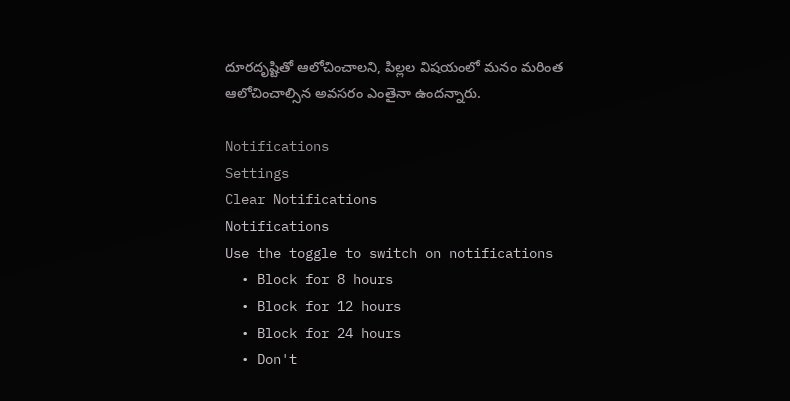దూరదృష్టితో ఆలోచించాలని, పిల్లల విషయంలో మనం మరింత ఆలోచించాల్సిన అవసరం ఎంతైనా ఉందన్నారు.

Notifications
Settings
Clear Notifications
Notifications
Use the toggle to switch on notifications
  • Block for 8 hours
  • Block for 12 hours
  • Block for 24 hours
  • Don't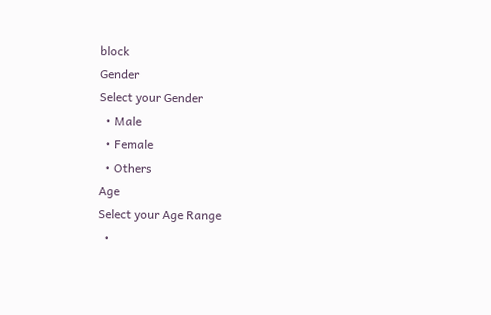block
Gender
Select your Gender
  • Male
  • Female
  • Others
Age
Select your Age Range
  •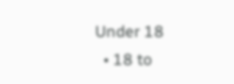Under 18
  • 18 to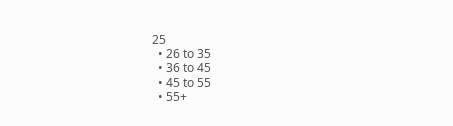25
  • 26 to 35
  • 36 to 45
  • 45 to 55
  • 55+